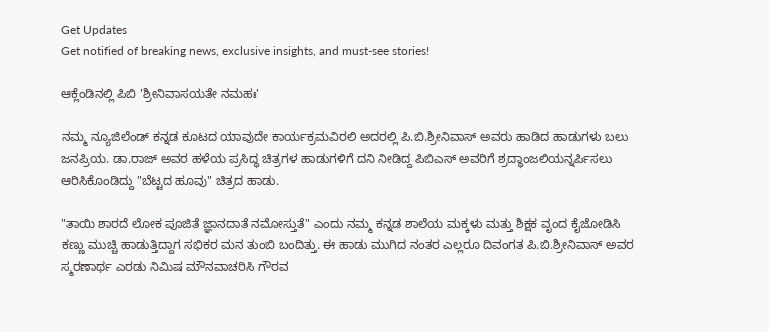Get Updates
Get notified of breaking news, exclusive insights, and must-see stories!

ಆಕ್ಲೆಂಡಿನಲ್ಲಿ ಪಿಬಿ 'ಶ್ರೀನಿವಾಸಯತೇ ನಮಹಃ'

ನಮ್ಮ ನ್ಯೂಜಿಲೆಂಡ್ ಕನ್ನಡ ಕೂಟದ ಯಾವುದೇ ಕಾರ್ಯಕ್ರಮವಿರಲಿ ಅದರಲ್ಲಿ ಪಿ.ಬಿ.ಶ್ರೀನಿವಾಸ್ ಅವರು ಹಾಡಿದ ಹಾಡುಗಳು ಬಲು ಜನಪ್ರಿಯ. ಡಾ.ರಾಜ್ ಅವರ ಹಳೆಯ ಪ್ರಸಿದ್ಧ ಚಿತ್ರಗಳ ಹಾಡುಗಳಿಗೆ ದನಿ ನೀಡಿದ್ದ ಪಿಬಿಎಸ್ ಅವರಿಗೆ ಶ್ರದ್ಧಾಂಜಲಿಯನ್ನರ್ಪಿಸಲು ಆರಿಸಿಕೊಂಡಿದ್ದು "ಬೆಟ್ಟದ ಹೂವು" ಚಿತ್ರದ ಹಾಡು.

"ತಾಯಿ ಶಾರದೆ ಲೋಕ ಪೂಜಿತೆ ಜ್ಞಾನದಾತೆ ನಮೋಸ್ತುತೆ" ಎಂದು ನಮ್ಮ ಕನ್ನಡ ಶಾಲೆಯ ಮಕ್ಕಳು ಮತ್ತು ಶಿಕ್ಷಕ ವೃಂದ ಕೈಜೋಡಿಸಿ ಕಣ್ಣು ಮುಚ್ಚಿ ಹಾಡುತ್ತಿದ್ದಾಗ ಸಭಿಕರ ಮನ ತುಂಬಿ ಬಂದಿತ್ತು. ಈ ಹಾಡು ಮುಗಿದ ನಂತರ ಎಲ್ಲರೂ ದಿವಂಗತ ಪಿ.ಬಿ.ಶ್ರೀನಿವಾಸ್ ಅವರ ಸ್ಮರಣಾರ್ಥ ಎರಡು ನಿಮಿಷ ಮೌನವಾಚರಿಸಿ ಗೌರವ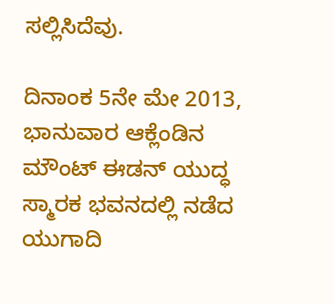ಸಲ್ಲಿಸಿದೆವು.

ದಿನಾಂಕ 5ನೇ ಮೇ 2013, ಭಾನುವಾರ ಆಕ್ಲೆಂಡಿನ ಮೌಂಟ್ ಈಡನ್ ಯುದ್ಧ ಸ್ಮಾರಕ ಭವನದಲ್ಲಿ ನಡೆದ ಯುಗಾದಿ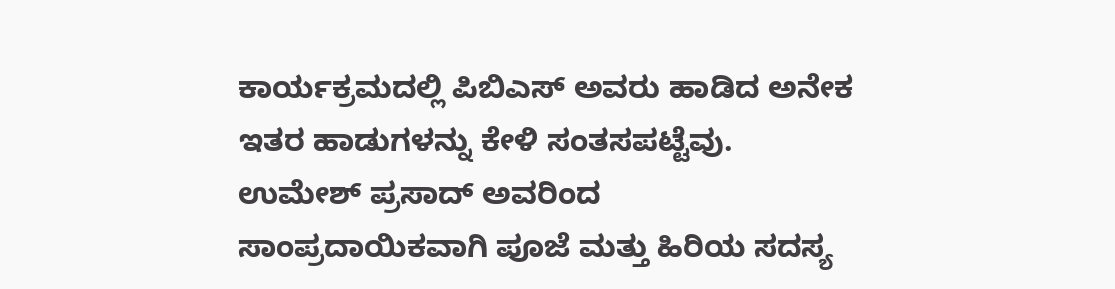ಕಾರ್ಯಕ್ರಮದಲ್ಲಿ ಪಿಬಿಎಸ್ ಅವರು ಹಾಡಿದ ಅನೇಕ ಇತರ ಹಾಡುಗಳನ್ನು ಕೇಳಿ ಸಂತಸಪಟ್ಟೆವು. ಉಮೇಶ್ ಪ್ರಸಾದ್ ಅವರಿಂದ ಸಾಂಪ್ರದಾಯಿಕವಾಗಿ ಪೂಜೆ ಮತ್ತು ಹಿರಿಯ ಸದಸ್ಯ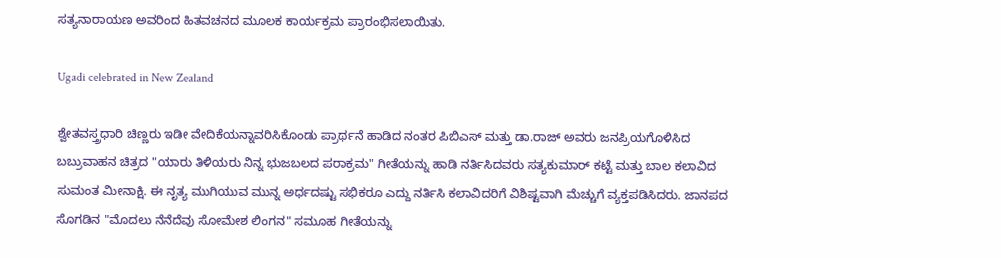ಸತ್ಯನಾರಾಯಣ ಅವರಿಂದ ಹಿತವಚನದ ಮೂಲಕ ಕಾರ್ಯಕ್ರಮ ಪ್ರಾರಂಭಿಸಲಾಯಿತು.

Ugadi celebrated in New Zealand

ಶ್ವೇತವಸ್ತ್ರಧಾರಿ ಚಿಣ್ಣರು ಇಡೀ ವೇದಿಕೆಯನ್ನಾವರಿಸಿಕೊಂಡು ಪ್ರಾರ್ಥನೆ ಹಾಡಿದ ನಂತರ ಪಿಬಿಎಸ್ ಮತ್ತು ಡಾ.ರಾಜ್ ಅವರು ಜನಪ್ರಿಯಗೊಳಿಸಿದ ಬಬ್ರುವಾಹನ ಚಿತ್ರದ "ಯಾರು ತಿಳಿಯರು ನಿನ್ನ ಭುಜಬಲದ ಪರಾಕ್ರಮ" ಗೀತೆಯನ್ನು ಹಾಡಿ ನರ್ತಿಸಿದವರು ಸತ್ಯಕುಮಾರ್ ಕಟ್ಟೆ ಮತ್ತು ಬಾಲ ಕಲಾವಿದ ಸುಮಂತ ಮೀನಾಕ್ಷಿ. ಈ ನೃತ್ಯ ಮುಗಿಯುವ ಮುನ್ನ ಅರ್ಧದಷ್ಟು ಸಭಿಕರೂ ಎದ್ದು ನರ್ತಿಸಿ ಕಲಾವಿದರಿಗೆ ವಿಶಿಷ್ಟವಾಗಿ ಮೆಚ್ಚುಗೆ ವ್ಯಕ್ತಪಡಿಸಿದರು. ಜಾನಪದ ಸೊಗಡಿನ "ಮೊದಲು ನೆನೆದೆವು ಸೋಮೇಶ ಲಿಂಗನ" ಸಮೂಹ ಗೀತೆಯನ್ನು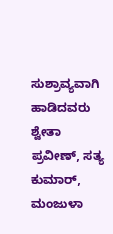ಸುಶ್ರಾವ್ಯವಾಗಿ ಹಾಡಿದವರು ಶ್ವೇತಾ ಪ್ರವೀಣ್, ಸತ್ಯ ಕುಮಾರ್, ಮಂಜುಳಾ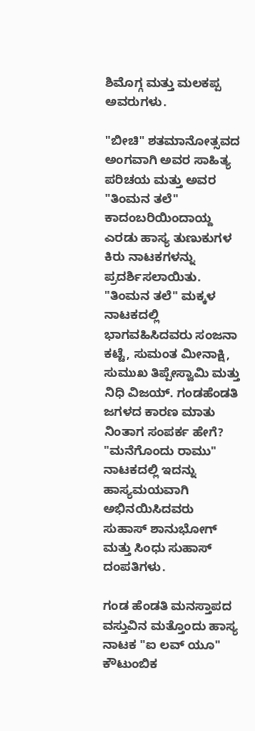ಶಿಮೊಗ್ಗ ಮತ್ತು ಮಲಕಪ್ಪ ಅವರುಗಳು.

"ಬೀಚಿ" ಶತಮಾನೋತ್ಸವದ ಅಂಗವಾಗಿ ಅವರ ಸಾಹಿತ್ಯ ಪರಿಚಯ ಮತ್ತು ಅವರ "ತಿಂಮನ ತಲೆ" ಕಾದಂಬರಿಯಿಂದಾಯ್ದ ಎರಡು ಹಾಸ್ಯ ತುಣುಕುಗಳ ಕಿರು ನಾಟಕಗಳನ್ನು ಪ್ರದರ್ಶಿಸಲಾಯಿತು. "ತಿಂಮನ ತಲೆ" ಮಕ್ಕಳ ನಾಟಕದಲ್ಲಿ ಭಾಗವಹಿಸಿದವರು ಸಂಜನಾ ಕಟ್ಟೆ, ಸುಮಂತ ಮೀನಾಕ್ಷಿ, ಸುಮುಖ ತಿಪ್ಪೇಸ್ವಾಮಿ ಮತ್ತು ನಿಧಿ ವಿಜಯ್. ಗಂಡಹೆಂಡತಿ ಜಗಳದ ಕಾರಣ ಮಾತು ನಿಂತಾಗ ಸಂಪರ್ಕ ಹೇಗೆ? "ಮನೆಗೊಂದು ರಾಮು" ನಾಟಕದಲ್ಲಿ ಇದನ್ನು ಹಾಸ್ಯಮಯವಾಗಿ ಅಭಿನಯಿಸಿದವರು ಸುಹಾಸ್ ಶಾನುಭೋಗ್ ಮತ್ತು ಸಿಂಧು ಸುಹಾಸ್ ದಂಪತಿಗಳು.

ಗಂಡ ಹೆಂಡತಿ ಮನಸ್ತಾಪದ ವಸ್ತುವಿನ ಮತ್ತೊಂದು ಹಾಸ್ಯ ನಾಟಕ "ಐ ಲವ್ ಯೂ" ಕೌಟುಂಬಿಕ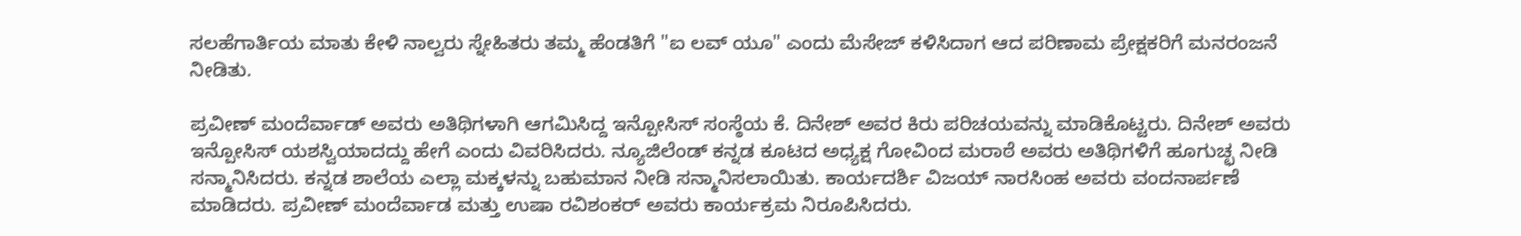ಸಲಹೆಗಾರ್ತಿಯ ಮಾತು ಕೇಳಿ ನಾಲ್ವರು ಸ್ನೇಹಿತರು ತಮ್ಮ ಹೆಂಡತಿಗೆ "ಐ ಲವ್ ಯೂ" ಎಂದು ಮೆಸೇಜ್ ಕಳಿಸಿದಾಗ ಆದ ಪರಿಣಾಮ ಪ್ರೇಕ್ಷಕರಿಗೆ ಮನರಂಜನೆ ನೀಡಿತು.

ಪ್ರವೀಣ್ ಮಂದೆರ್ವಾಡ್ ಅವರು ಅತಿಥಿಗಳಾಗಿ ಆಗಮಿಸಿದ್ದ ಇನ್ಪೋಸಿಸ್ ಸಂಸ್ಠೆಯ ಕೆ. ದಿನೇಶ್ ಅವರ ಕಿರು ಪರಿಚಯವನ್ನು ಮಾಡಿಕೊಟ್ಟರು. ದಿನೇಶ್ ಅವರು ಇನ್ಪೋಸಿಸ್ ಯಶಸ್ವಿಯಾದದ್ದು ಹೇಗೆ ಎಂದು ವಿವರಿಸಿದರು. ನ್ಯೂಜಿಲೆಂಡ್ ಕನ್ನಡ ಕೂಟದ ಅಧ್ಯಕ್ಷ ಗೋವಿಂದ ಮರಾಠೆ ಅವರು ಅತಿಥಿಗಳಿಗೆ ಹೂಗುಚ್ಛ ನೀಡಿ ಸನ್ಮಾನಿಸಿದರು. ಕನ್ನಡ ಶಾಲೆಯ ಎಲ್ಲಾ ಮಕ್ಕಳನ್ನು ಬಹುಮಾನ ನೀಡಿ ಸನ್ಮಾನಿಸಲಾಯಿತು. ಕಾರ್ಯದರ್ಶಿ ವಿಜಯ್ ನಾರಸಿಂಹ ಅವರು ವಂದನಾರ್ಪಣೆ ಮಾಡಿದರು. ಪ್ರವೀಣ್ ಮಂದೆರ್ವಾಡ ಮತ್ತು ಉಷಾ ರವಿಶಂಕರ್ ಅವರು ಕಾರ್ಯಕ್ರಮ ನಿರೂಪಿಸಿದರು.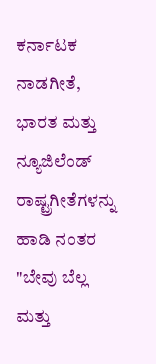ಕರ್ನಾಟಕ ನಾಡಗೀತೆ, ಭಾರತ ಮತ್ತು ನ್ಯೂಜಿಲೆಂಡ್ ರಾಷ್ಟ್ರಗೀತೆಗಳನ್ನು ಹಾಡಿ ನಂತರ "ಬೇವು ಬೆಲ್ಲ ಮತ್ತು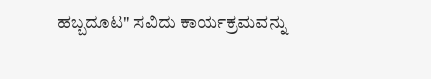ಹಬ್ಬದೂಟ" ಸವಿದು ಕಾರ್ಯಕ್ರಮವನ್ನು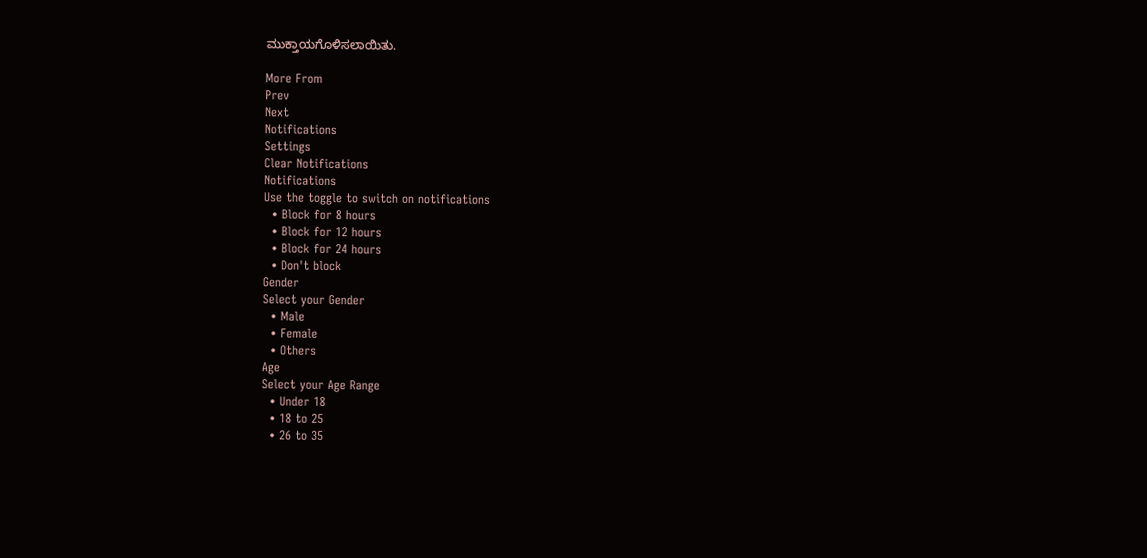ಮುಕ್ತಾಯಗೊಳಿಸಲಾಯಿತು.

More From
Prev
Next
Notifications
Settings
Clear Notifications
Notifications
Use the toggle to switch on notifications
  • Block for 8 hours
  • Block for 12 hours
  • Block for 24 hours
  • Don't block
Gender
Select your Gender
  • Male
  • Female
  • Others
Age
Select your Age Range
  • Under 18
  • 18 to 25
  • 26 to 35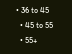• 36 to 45
  • 45 to 55
  • 55+